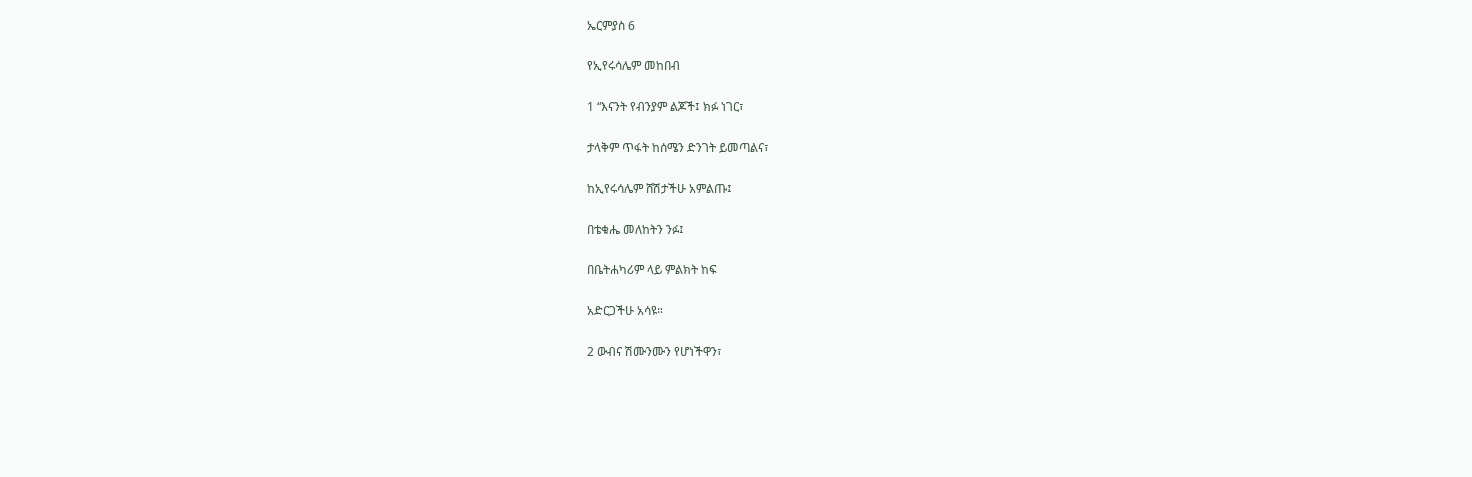ኤርምያስ 6

የኢየሩሳሌም መከበብ

1 “እናንት የብንያም ልጆች፤ ክፉ ነገር፣

ታላቅም ጥፋት ከሰሜን ድንገት ይመጣልና፣

ከኢየሩሳሌም ሸሽታችሁ አምልጡ፤

በቴቁሔ መለከትን ንፉ፤

በቤትሐካሪም ላይ ምልክት ከፍ

አድርጋችሁ አሳዩ።

2 ውብና ሽሙንሙን የሆነችዋን፣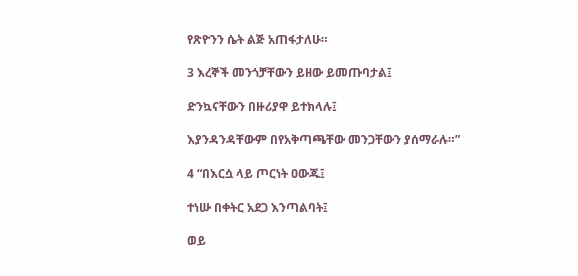የጽዮንን ሴት ልጅ አጠፋታለሁ።

3 እረኞች መንጎቻቸውን ይዘው ይመጡባታል፤

ድንኳናቸውን በዙሪያዋ ይተክላሉ፤

እያንዳንዳቸውም በየአቅጣጫቸው መንጋቸውን ያሰማራሉ።”

4 “በእርሷ ላይ ጦርነት ዐውጁ፤

ተነሡ በቀትር አደጋ እንጣልባት፤

ወይ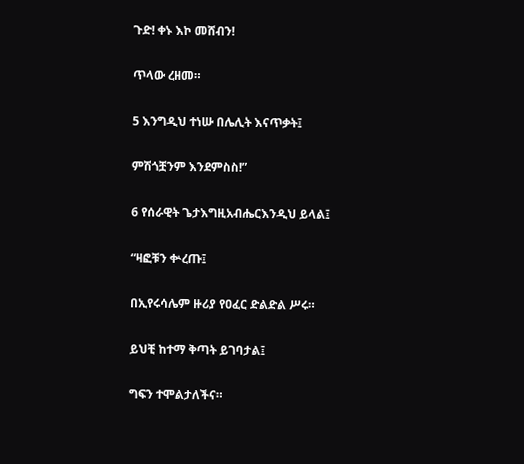ጉድ! ቀኑ እኮ መሸብን!

ጥላው ረዘመ።

5 እንግዲህ ተነሡ በሌሊት እናጥቃት፤

ምሽጎቿንም እንደምስስ!”

6 የሰራዊት ጌታእግዚአብሔርእንዲህ ይላል፤

“ዛፎቹን ቍረጡ፤

በኢየሩሳሌም ዙሪያ የዐፈር ድልድል ሥሩ።

ይህቺ ከተማ ቅጣት ይገባታል፤

ግፍን ተሞልታለችና።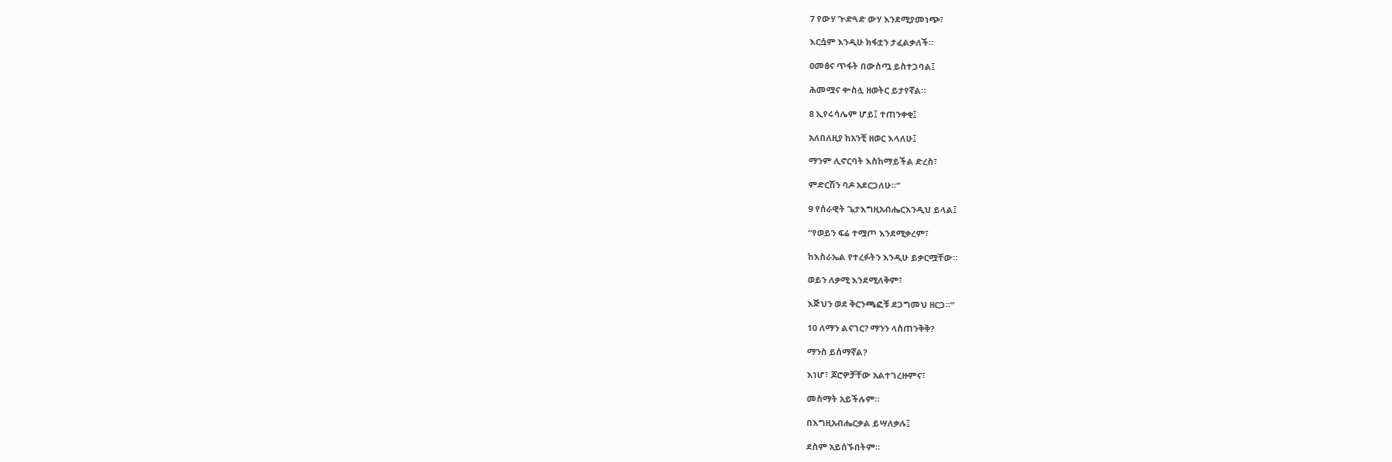7 የውሃ ጒድጓድ ውሃ እንደሚያመነጭ፣

እርሷም እንዲሁ ክፋቷን ታፈልቃለች።

ዐመፅና ጥፋት በውስጧ ይስተጋባል፤

ሕመሟና ቍስሏ ዘወትር ይታየኛል።

8 ኢየሩሳሌም ሆይ፤ ተጠንቀቂ፤

አለበለዚያ ከአንቺ ዘወር እላለሁ፤

ማንም ሊኖርባት እስከማይችል ድረስ፣

ምድርሽን ባዶ አደርጋለሁ።”

9 የሰራዊት ጌታእግዚአብሔርእንዲህ ይላል፤

“የወይን ፍሬ ተሟጦ እንደሚቃረም፣

ከእስራኤል የተረፉትን እንዲሁ ይቃርሟቸው።

ወይን ለቃሚ እንደሚለቅም፣

እጅህን ወደ ቅርንጫፎቹ ደጋግመህ ዘርጋ።”

10 ለማን ልናገር? ማንን ላስጠንቅቅ?

ማንስ ይሰማኛል?

እነሆ፣ ጆሮዎቻቸው አልተገረዙምና፣

መስማት አይችሉም።

በእግዚአብሔርቃል ይሣለቃሉ፤

ደስም አይሰኙበትም።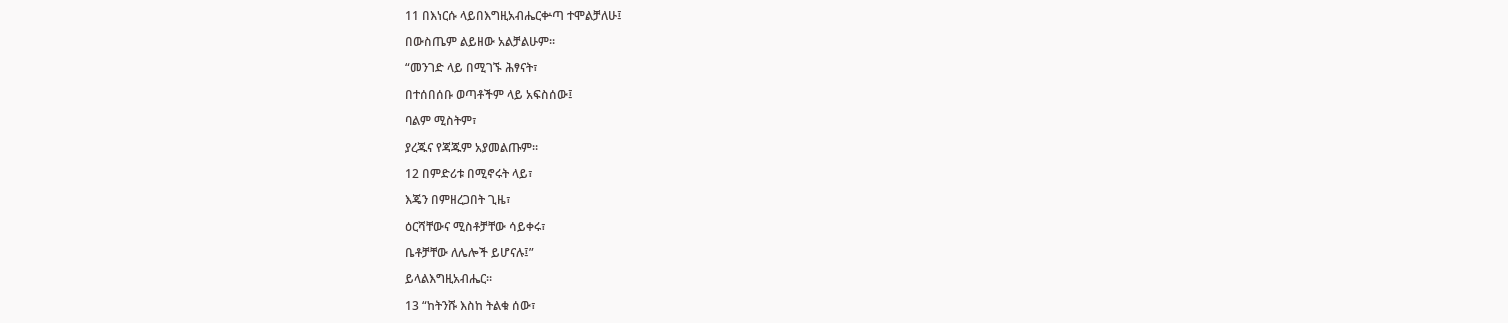11 በእነርሱ ላይበእግዚአብሔርቍጣ ተሞልቻለሁ፤

በውስጤም ልይዘው አልቻልሁም።

“መንገድ ላይ በሚገኙ ሕፃናት፣

በተሰበሰቡ ወጣቶችም ላይ አፍስሰው፤

ባልም ሚስትም፣

ያረጁና የጃጁም አያመልጡም።

12 በምድሪቱ በሚኖሩት ላይ፣

እጄን በምዘረጋበት ጊዜ፣

ዕርሻቸውና ሚስቶቻቸው ሳይቀሩ፣

ቤቶቻቸው ለሌሎች ይሆናሉ፤”

ይላልእግዚአብሔር።

13 “ከትንሹ እስከ ትልቁ ሰው፣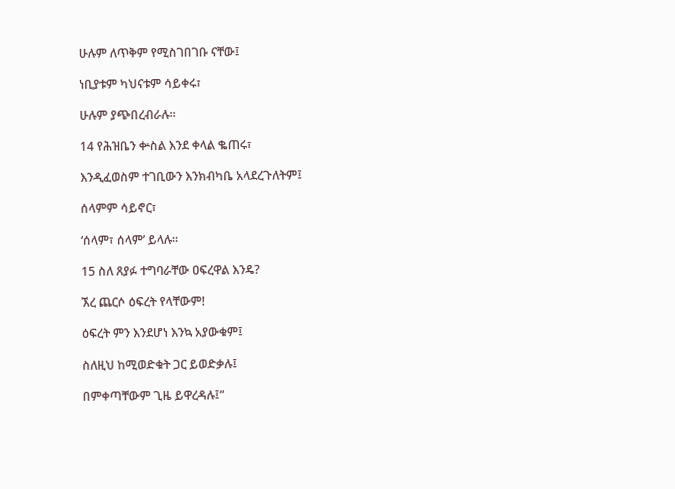ሁሉም ለጥቅም የሚስገበገቡ ናቸው፤

ነቢያቱም ካህናቱም ሳይቀሩ፣

ሁሉም ያጭበረብራሉ።

14 የሕዝቤን ቍስል እንደ ቀላል ቈጠሩ፣

እንዲፈወስም ተገቢውን እንክብካቤ አላደረጉለትም፤

ሰላምም ሳይኖር፣

‘ሰላም፣ ሰላም’ ይላሉ።

15 ስለ ጸያፉ ተግባራቸው ዐፍረዋል እንዴ?

ኧረ ጨርሶ ዕፍረት የላቸውም!

ዕፍረት ምን እንደሆነ እንኳ አያውቁም፤

ስለዚህ ከሚወድቁት ጋር ይወድቃሉ፤

በምቀጣቸውም ጊዜ ይዋረዳሉ፤”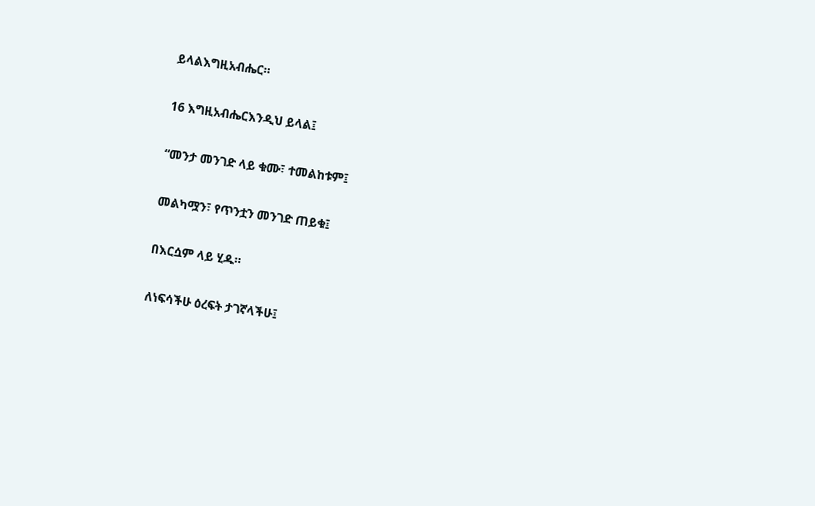ይላልእግዚአብሔር።

16 እግዚአብሔርእንዲህ ይላል፤

“መንታ መንገድ ላይ ቁሙ፣ ተመልከቱም፤

መልካሟን፣ የጥንቷን መንገድ ጠይቁ፤

በእርሷም ላይ ሂዱ።

ለነፍሳችሁ ዕረፍት ታገኛላችሁ፤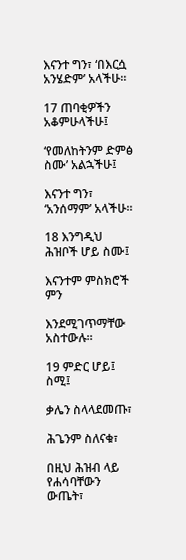እናንተ ግን፣ ‘በእርሷ አንሄድም’ አላችሁ።

17 ጠባቂዎችን አቆምሁላችሁ፤

‘የመለከትንም ድምፅ ስሙ’ አልኋችሁ፤

እናንተ ግን፣ ‘አንሰማም’ አላችሁ።

18 እንግዲህ ሕዝቦች ሆይ ስሙ፤

እናንተም ምስክሮች ምን

እንደሚገጥማቸው አስተውሉ።

19 ምድር ሆይ፤ ስሚ፤

ቃሌን ስላላደመጡ፣

ሕጌንም ስለናቁ፣

በዚህ ሕዝብ ላይ የሐሳባቸውን ውጤት፣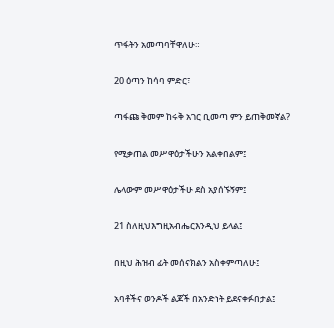ጥፋትን አመጣባቸዋለሁ።

20 ዕጣን ከሳባ ምድር፣

ጣፋጩ ቅመም ከሩቅ አገር ቢመጣ ምን ይጠቅመኛል?

የሚቃጠል መሥዋዕታችሁን አልቀበልም፤

ሌላውም መሥዋዕታችሁ ደስ አያሰኙኝም፤

21 ስለዚህእግዚአብሔርእንዲህ ይላል፤

በዚህ ሕዝብ ፊት መሰናክልን አስቀምጣለሁ፤

አባቶችና ወንዶች ልጆች በአንድነት ይደናቀፉበታል፤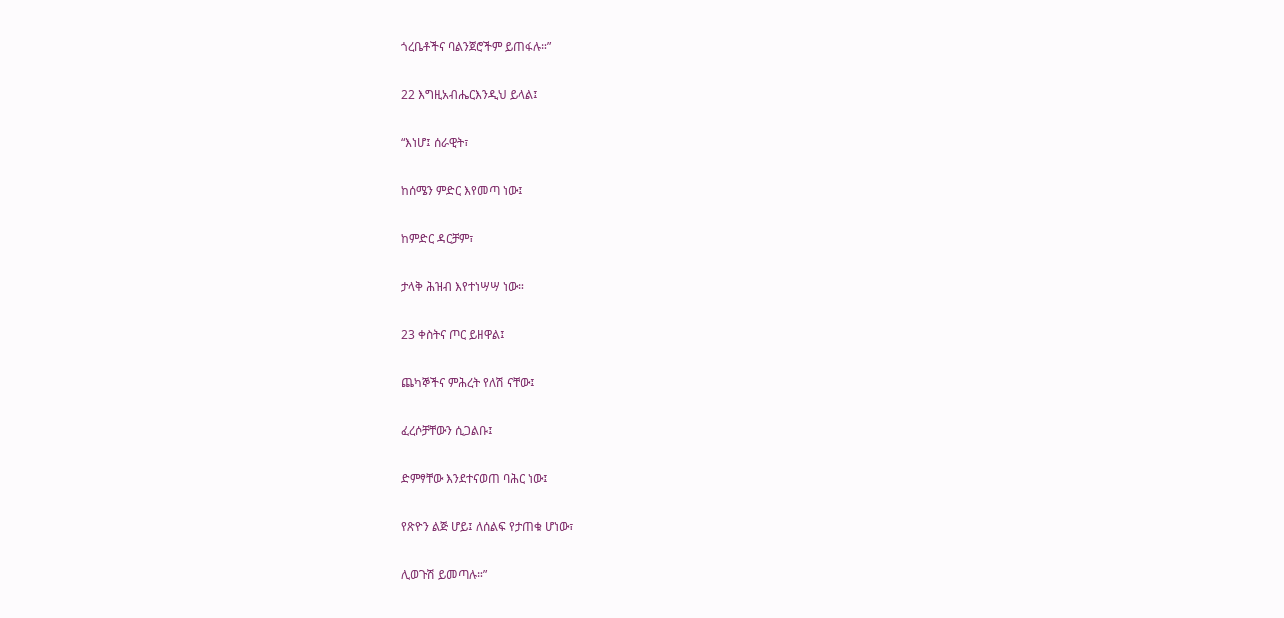ጎረቤቶችና ባልንጀሮችም ይጠፋሉ።”

22 እግዚአብሔርእንዲህ ይላል፤

“እነሆ፤ ሰራዊት፣

ከሰሜን ምድር እየመጣ ነው፤

ከምድር ዳርቻም፣

ታላቅ ሕዝብ እየተነሣሣ ነው።

23 ቀስትና ጦር ይዘዋል፤

ጨካኞችና ምሕረት የለሽ ናቸው፤

ፈረሶቻቸውን ሲጋልቡ፤

ድምፃቸው እንደተናወጠ ባሕር ነው፤

የጽዮን ልጅ ሆይ፤ ለሰልፍ የታጠቁ ሆነው፣

ሊወጉሽ ይመጣሉ።”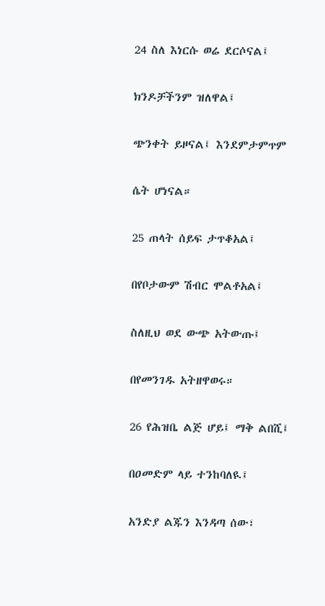24 ስለ እነርሱ ወሬ ደርሶናል፤

ክንዶቻችንም ዝለዋል፤

ጭንቀት ይዞናል፤ እንደምታምጥም

ሴት ሆነናል።

25 ጠላት ሰይፍ ታጥቆአል፤

በየቦታውም ሽብር ሞልቶአል፤

ስለዚህ ወደ ውጭ አትውጡ፤

በየመንገዱ አትዘዋወሩ።

26 የሕዝቤ ልጅ ሆይ፤ ማቅ ልበሺ፤

በዐመድም ላይ ተንከባለዪ፤

አንድያ ልጁን እንዳጣ ሰው፣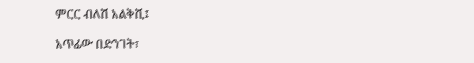ምርር ብለሽ አልቅሺ፤

አጥፊው በድንገት፣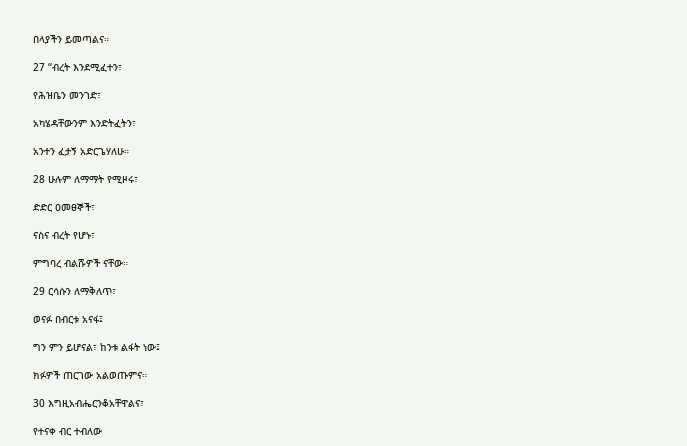በላያችን ይመጣልና።

27 “ብረት እንደሚፈተን፣

የሕዝቤን መንገድ፣

አካሄዳቸውንም እንድትፈትን፣

አንተን ፈታኝ አድርጌሃለሁ።

28 ሁሉም ለማማት የሚዞሩ፣

ድድር ዐመፀኞች፣

ናስና ብረት የሆኑ፣

ምግባረ ብልሹዎች ናቸው።

29 ርሳሱን ለማቅለጥ፣

ወናፉ በብርቱ አናፋ፤

ግን ምን ይሆናል፣ ከንቱ ልፋት ነው፤

ክፉዎች ጠርገው አልወጡምና።

30 እግዚአብሔርንቆአቸዋልና፣

የተናቀ ብር ተብለው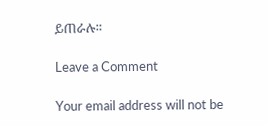ይጠራሉ።

Leave a Comment

Your email address will not be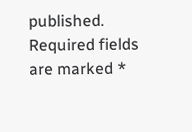published. Required fields are marked *